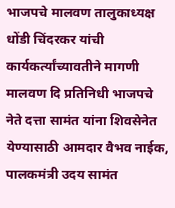भाजपचे मालवण तालुकाध्यक्ष धोंडी चिंदरकर यांची कार्यकर्त्यांच्यावतीने मागणी
मालवण दि प्रतिनिधी भाजपचे नेते दत्ता सामंत यांना शिवसेनेत येण्यासाठी आमदार वैभव नाईक, पालकमंत्री उदय सामंत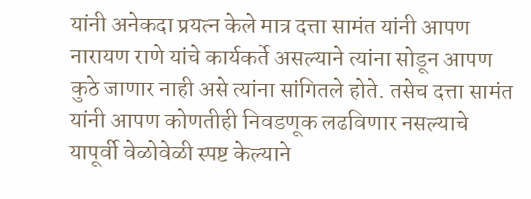यांनी अनेकदा प्रयत्न केले मात्र दत्ता सामंत यांनी आपण नारायण राणे यांचे कार्यकर्ते असल्याने त्यांना सोडून आपण कुठे जाणार नाही असे त्यांना सांगितले होते. तसेच दत्ता सामंत यांनी आपण कोणतीही निवडणूक लढविणार नसल्याचे यापूर्वी वेळोवेळी स्पष्ट केल्याने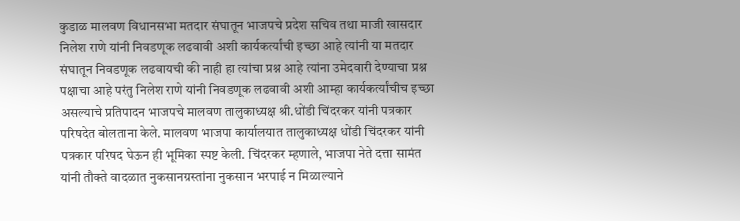कुडाळ मालवण विधानसभा मतदार संघातून भाजपचे प्रदेश सचिव तथा माजी खासदार निलेश राणे यांनी निवडणूक लढवावी अशी कार्यकर्त्यांची इच्छा आहे त्यांनी या मतदार संघातून निवडणूक लढवायची की नाही हा त्यांचा प्रश्न आहे त्यांना उमेदवारी देण्याचा प्रश्न पक्षाचा आहे परंतु निलेश राणे यांनी निवडणूक लढवावी अशी आम्हा कार्यकर्त्यांचीच इच्छा असल्याचे प्रतिपादन भाजपचे मालवण तालुकाध्यक्ष श्री.धोंडी चिंदरकर यांनी पत्रकार परिषदेत बोलताना केले. मालवण भाजपा कार्यालयात तालुकाध्यक्ष धोंडी चिंदरकर यांनी पत्रकार परिषद घेऊन ही भूमिका स्पष्ट केली. चिंदरकर म्हणाले, भाजपा नेते दत्ता सामंत यांनी तौक्ते वादळात नुकसानग्रस्तांना नुकसान भरपाई न मिळाल्याने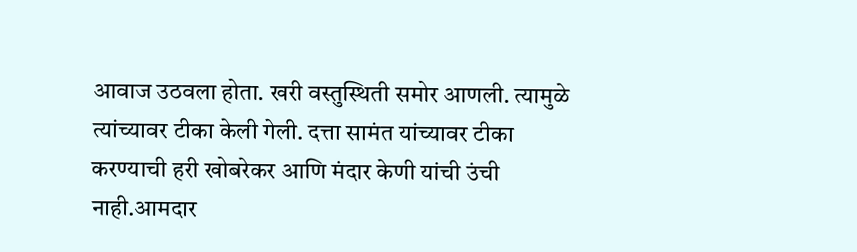आवाज उठवला होता. खरी वस्तुस्थिती समोर आणली. त्यामुळे त्यांच्यावर टीका केली गेली. दत्ता सामंत यांच्यावर टीका करण्याची हरी खोबरेकर आणि मंदार केणी यांची उंची नाही.आमदार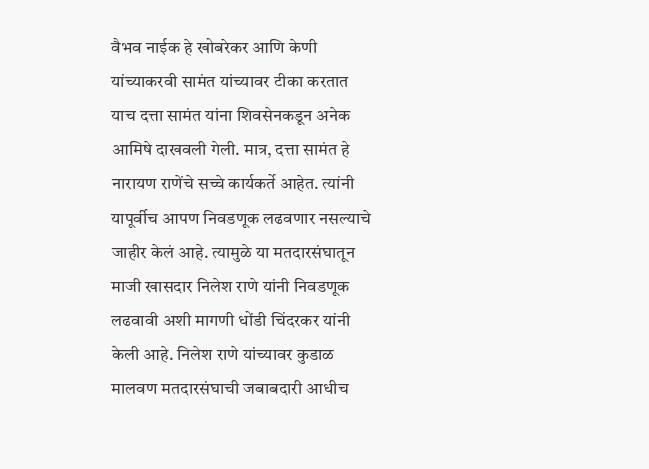वैभव नाईक हे खोबरेकर आणि केणी यांच्याकरवी सामंत यांच्यावर टीका करतात याच दत्ता सामंत यांना शिवसेनकडून अनेक आमिषे दाखवली गेली. मात्र, दत्ता सामंत हे नारायण राणेंचे सच्चे कार्यकर्ते आहेत. त्यांनी यापूर्वीच आपण निवडणूक लढवणार नसल्याचे जाहीर केलं आहे. त्यामुळे या मतदारसंघातून माजी खासदार निलेश राणे यांनी निवडणूक लढवावी अशी मागणी धोंडी चिंदरकर यांनी केली आहे. निलेश राणे यांच्यावर कुडाळ मालवण मतदारसंघाची जबाबदारी आधीच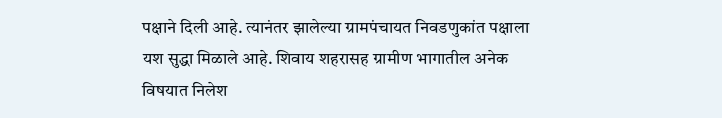पक्षाने दिली आहे. त्यानंतर झालेल्या ग्रामपंचायत निवडणुकांत पक्षाला यश सुद्धा मिळाले आहे. शिवाय शहरासह ग्रामीण भागातील अनेक विषयात निलेश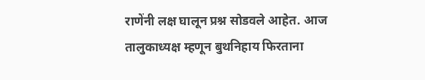राणेंनी लक्ष घालून प्रश्न सोडवले आहेत. आज तालुकाध्यक्ष म्हणून बुथनिहाय फिरताना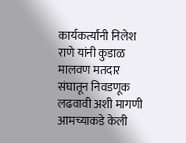कार्यकर्त्यांनी निलेश राणे यांनी कुडाळ मालवण मतदार संघातून निवडणूक लढवावी अशी मागणी आमच्याकडे केली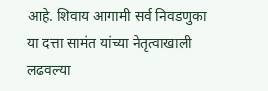आहे. शिवाय आगामी सर्व निवडणुका या दत्ता सामंत यांच्या नेतृत्वाखाली लढवल्या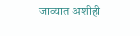जाव्यात अशीही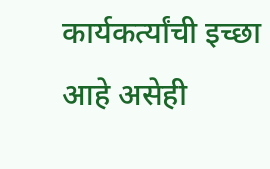कार्यकर्त्यांची इच्छा आहे असेही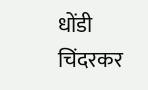धोंडी चिंदरकर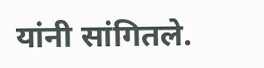यांनी सांगितले.